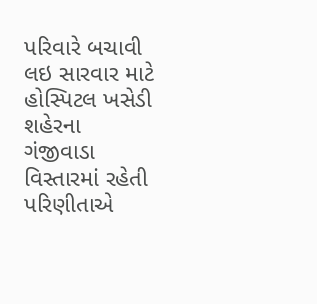પરિવારે બચાવી લઇ સારવાર માટે હોસ્પિટલ ખસેડી
શહેરના ગંજીવાડા વિસ્તારમાં રહેતી પરિણીતાએ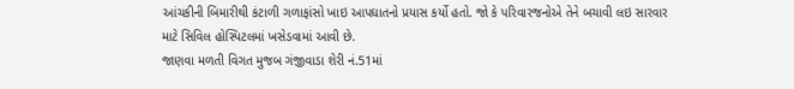આંચકીની બિમારીથી કંટાળી ગળાફાંસો ખાઇ આપઘાતનો પ્રયાસ કર્યો હતો. જો કે પરિવારજનોએ તેને બચાવી લઇ સારવાર માટે સિવિલ હોસ્પિટલમાં ખસેડવામાં આવી છે.
જાણવા મળતી વિગત મુજબ ગંજીવાડા શેરી નં.51માં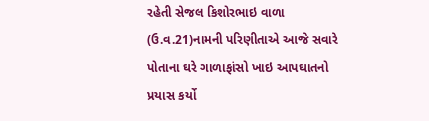રહેતી સેજલ કિશોરભાઇ વાળા (ઉ.વ.21)નામની પરિણીતાએ આજે સવારે પોતાના ઘરે ગાળાફાંસો ખાઇ આપઘાતનો પ્રયાસ કર્યો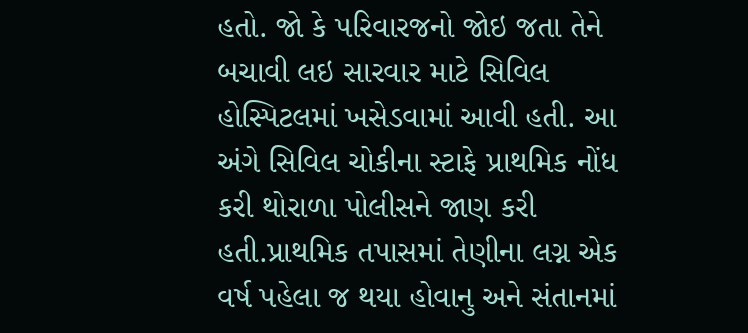હતો. જો કે પરિવારજનો જોઇ જતા તેને બચાવી લઇ સારવાર માટે સિવિલ હોસ્પિટલમાં ખસેડવામાં આવી હતી. આ અંગે સિવિલ ચોકીના સ્ટાફે પ્રાથમિક નોંધ કરી થોરાળા પોલીસને જાણ કરી હતી.પ્રાથમિક તપાસમાં તેણીના લગ્ન એક વર્ષ પહેલા જ થયા હોવાનુ અને સંતાનમાં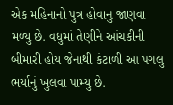એક મહિનાનો પુત્ર હોવાનુ જાણવા મળ્યુ છે. વધુમાં તેણીને આંચકીની બીમારી હોય જેનાથી કંટાળી આ પગલુ ભર્યાનું ખુલવા પામ્યુ છે.